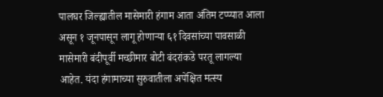पालघर जिल्ह्यातील मासेमारी हंगाम आता अंतिम टप्प्यात आला असून १ जूनपासून लागू होणाऱ्या ६१ दिवसांच्या पावसाळी मासेमारी बंदीपूर्वी मच्छीमार बोटी बंदरांकडे परतू लागल्या आहेत. यंदा हंगामाच्या सुरुवातीला अपेक्षित मत्स्य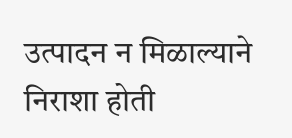उत्पादन न मिळाल्याने निराशा होती